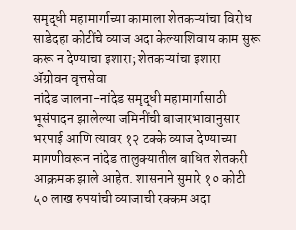समृद्धी महामार्गाच्या कामाला शेतकऱ्यांचा विरोध
साडेदहा कोटींचे व्याज अदा केल्याशिवाय काम सुरू करू न देण्याचा इशारा; शेतकऱ्यांचा इशारा
ॲग्रोवन वृत्तसेवा
नांदेड जालना-नांदेड समृद्धी महामार्गासाठी भूसंपादन झालेल्या जमिनींची बाजारभावानुसार भरपाई आणि त्यावर १२ टक्के व्याज देण्याच्या मागणीवरून नांदेड तालुक्यातील बाधित शेतकरी आक्रमक झाले आहेत. शासनाने सुमारे १० कोटी ५० लाख रुपयांची व्याजाची रक्कम अदा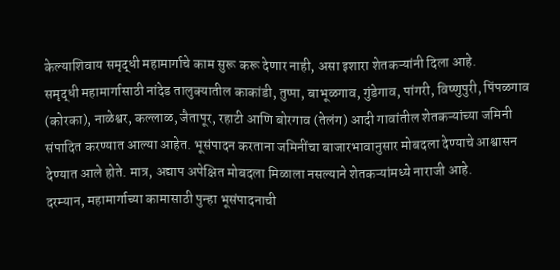केल्याशिवाय समृद्धी महामार्गाचे काम सुरू करू देणार नाही, असा इशारा शेतकऱ्यांनी दिला आहे.
समृद्धी महामार्गासाठी नांदेड तालुक्यातील काकांडी, तुप्पा, बाभूळगाव, गुंडेगाव, पांगरी, विष्णुपुरी, पिंपळगाव (कोरका), नाळेश्वर, कल्लाळ, जैतापूर, रहाटी आणि बोरगाव (तेलंग) आदी गावांतील शेतकऱ्यांच्या जमिनी संपादित करण्यात आल्या आहेत. भूसंपादन करताना जमिनींचा बाजारभावानुसार मोबदला देण्याचे आश्वासन देण्यात आले होते. मात्र, अद्याप अपेक्षित मोबदला मिळाला नसल्याने शेतकऱ्यांमध्ये नाराजी आहे.
दरम्यान, महामार्गाच्या कामासाठी पुन्हा भूसंपादनाची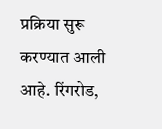प्रक्रिया सुरू करण्यात आली आहे. रिंगरोड,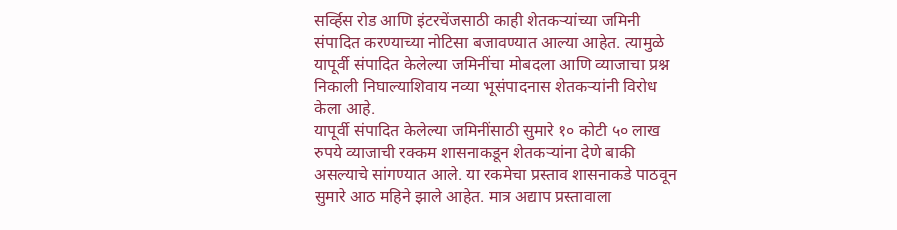सर्व्हिस रोड आणि इंटरचेंजसाठी काही शेतकऱ्यांच्या जमिनी संपादित करण्याच्या नोटिसा बजावण्यात आल्या आहेत. त्यामुळे यापूर्वी संपादित केलेल्या जमिनींचा मोबदला आणि व्याजाचा प्रश्न निकाली निघाल्याशिवाय नव्या भूसंपादनास शेतकऱ्यांनी विरोध केला आहे.
यापूर्वी संपादित केलेल्या जमिनींसाठी सुमारे १० कोटी ५० लाख रुपये व्याजाची रक्कम शासनाकडून शेतकऱ्यांना देणे बाकी असल्याचे सांगण्यात आले. या रकमेचा प्रस्ताव शासनाकडे पाठवून सुमारे आठ महिने झाले आहेत. मात्र अद्याप प्रस्तावाला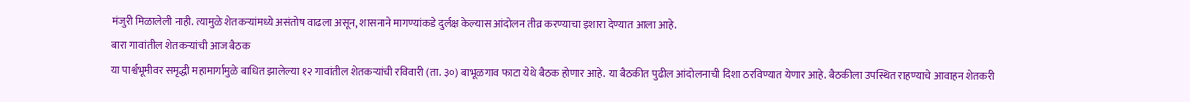मंजुरी मिळालेली नाही. त्यामुळे शेतकऱ्यांमध्ये असंतोष वाढला असून, शासनाने मागण्यांकडे दुर्लक्ष केल्यास आंदोलन तीव्र करण्याचा इशारा देण्यात आला आहे.
बारा गावांतील शेतकऱ्यांची आज बैठक
या पार्श्वभूमीवर समृद्धी महामार्गामुळे बाधित झालेल्या १२ गावांतील शेतकऱ्यांची रविवारी (ता. ३०) बाभूळगाव फाटा येथे बैठक होणार आहे. या बैठकीत पुढील आंदोलनाची दिशा ठरविण्यात येणार आहे. बैठकीला उपस्थित राहण्याचे आवाहन शेतकरी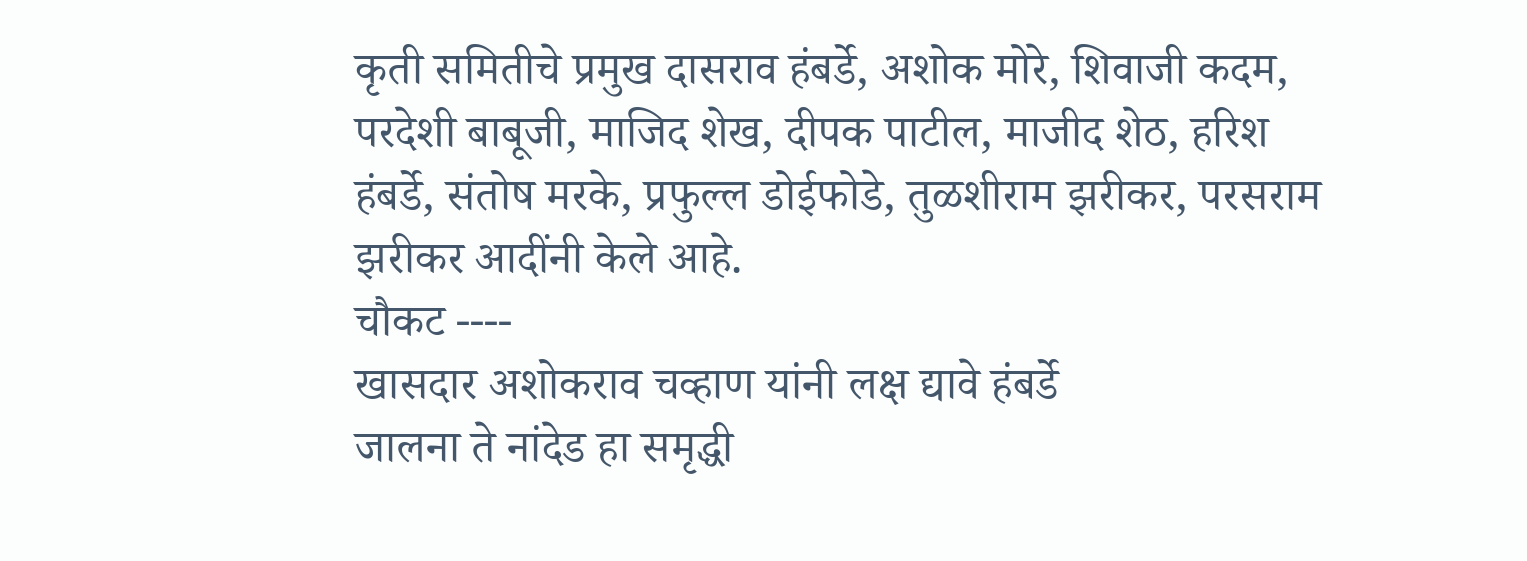कृती समितीचे प्रमुख दासराव हंबर्डे, अशोक मोरे, शिवाजी कदम, परदेशी बाबूजी, माजिद शेख, दीपक पाटील, माजीद शेठ, हरिश हंबर्डे, संतोष मरके, प्रफुल्ल डोईफोडे, तुळशीराम झरीकर, परसराम झरीकर आदींनी केले आहे.
चौकट ----
खासदार अशोकराव चव्हाण यांनी लक्ष द्यावे हंबर्डे
जालना ते नांदेड हा समृद्धी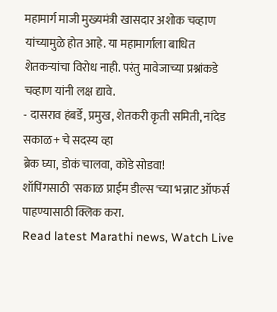महामार्ग माजी मुख्यमंत्री खासदार अशोक चव्हाण यांच्यामुळे होत आहे. या महामार्गाला बाधित शेतकऱ्यांचा विरोध नाही. परंतु मावेजाच्या प्रश्नांकडे चव्हाण यांनी लक्ष द्यावे.
- दासराव हंबर्डे, प्रमुख, शेतकरी कृती समिती, नांदेड
सकाळ+ चे सदस्य व्हा
ब्रेक घ्या, डोकं चालवा, कोडे सोडवा!
शॉपिंगसाठी 'सकाळ प्राईम डील्स'च्या भन्नाट ऑफर्स पाहण्यासाठी क्लिक करा.
Read latest Marathi news, Watch Live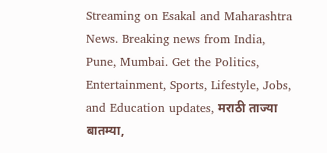Streaming on Esakal and Maharashtra News. Breaking news from India, Pune, Mumbai. Get the Politics, Entertainment, Sports, Lifestyle, Jobs, and Education updates, मराठी ताज्या बातम्या,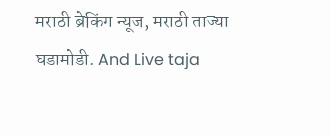मराठी ब्रेकिंग न्यूज, मराठी ताज्या घडामोडी. And Live taja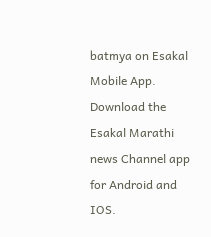batmya on Esakal Mobile App. Download the Esakal Marathi news Channel app for Android and IOS.